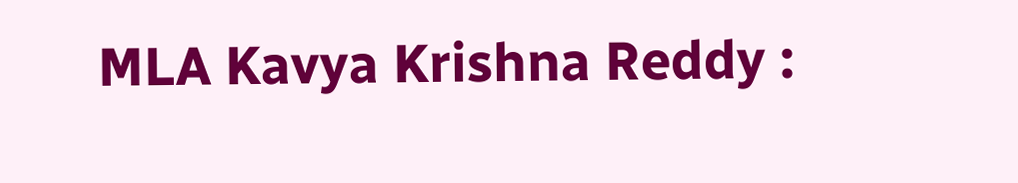MLA Kavya Krishna Reddy :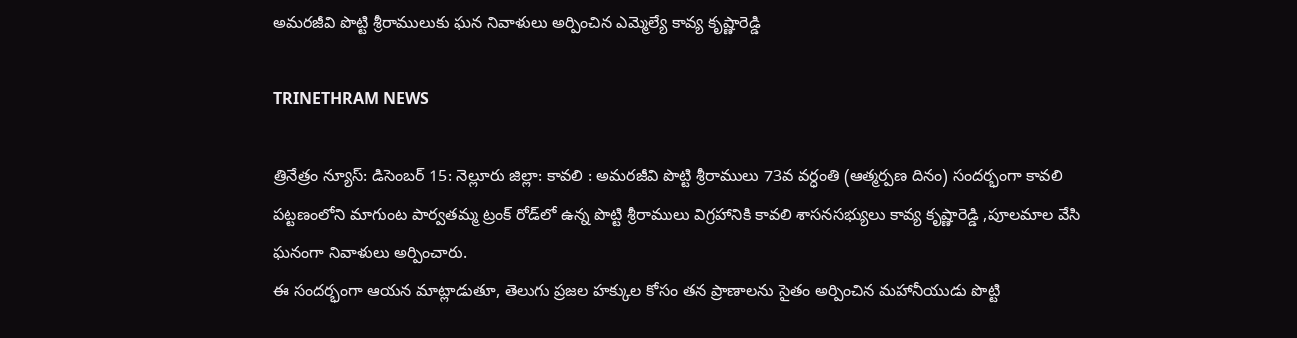అమరజీవి పొట్టి శ్రీరాములుకు ఘన నివాళులు అర్పించిన ఎమ్మెల్యే కావ్య కృష్ణారెడ్డి

TRINETHRAM NEWS

త్రినేత్రం న్యూస్: డిసెంబర్ 15: నెల్లూరు జిల్లా: కావలి : అమరజీవి పొట్టి శ్రీరాములు 73వ వర్ధంతి (ఆత్మర్పణ దినం) సందర్భంగా కావలి పట్టణంలోని మాగుంట పార్వతమ్మ ట్రంక్ రోడ్‌లో ఉన్న పొట్టి శ్రీరాములు విగ్రహానికి కావలి శాసనసభ్యులు కావ్య కృష్ణారెడ్డి ,పూలమాల వేసి ఘనంగా నివాళులు అర్పించారు.
ఈ సందర్భంగా ఆయన మాట్లాడుతూ, తెలుగు ప్రజల హక్కుల కోసం తన ప్రాణాలను సైతం అర్పించిన మహానీయుడు పొట్టి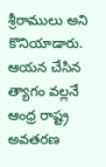శ్రీరాములు అని కొనియాడారు. ఆయన చేసిన త్యాగం వల్లనే ఆంధ్ర రాష్ట్ర అవతరణ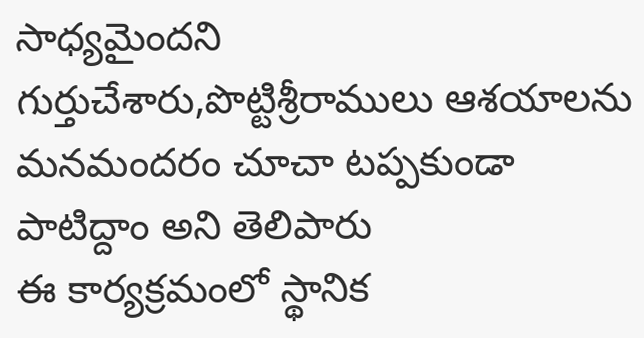సాధ్యమైందని గుర్తుచేశారు,పొట్టిశ్రీరాములు ఆశయాలను మనమందరం చూచా టప్పకుండా పాటిద్దాం అని తెలిపారు
ఈ కార్యక్రమంలో స్థానిక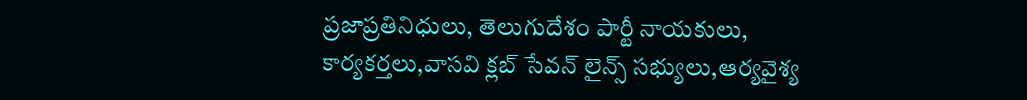ప్రజాప్రతినిధులు, తెలుగుదేశం పార్టీ నాయకులు, కార్యకర్తలు,వాసవి క్లబ్ సేవన్ లైన్స్ సభ్యులు,ఆర్యవైశ్య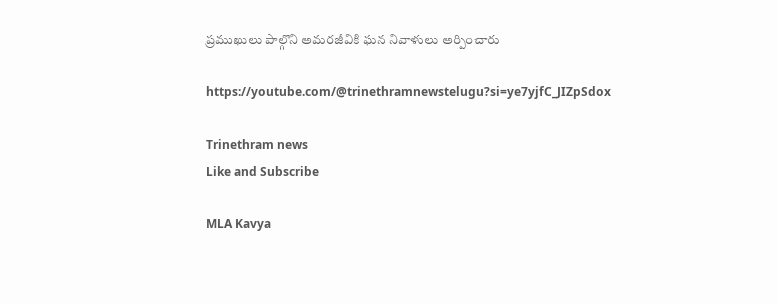ప్రముఖులు పాల్గొని అమరజీవికి ఘన నివాళులు అర్పించారు

https://youtube.com/@trinethramnewstelugu?si=ye7yjfC_JIZpSdox

Trinethram news
Like and Subscribe

MLA Kavya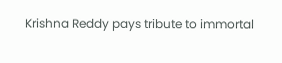Krishna Reddy pays tribute to immortal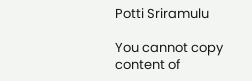Potti Sriramulu

You cannot copy content of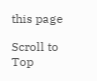this page

Scroll to Top